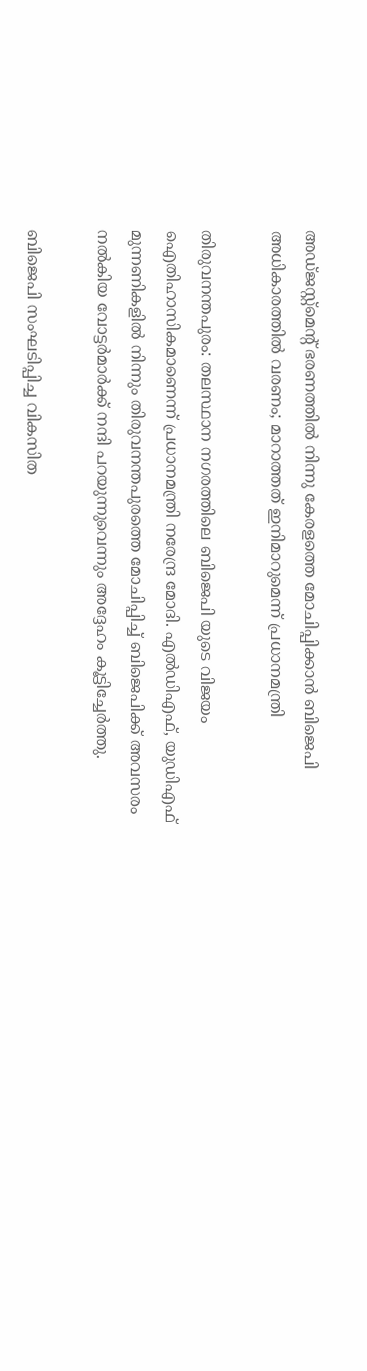അഡ്ജസ്റ്റ്മെന്‍റ് ഭരണത്തിൽ നിന്നു കേരളത്തെ മോചിപ്പിക്കാൻ ബിജെപി അധികാരത്തിൽ വരണം; മാറാത്തത് ഇനിമാറുമെന്ന് പ്രധാനമന്ത്രി

തിരുവനന്തപുരം: തലസ്ഥാന നഗരത്തിലെ ബിജെപി യുടെ വിജയം ഐതിഹാസികമാണെന്ന് പ്രധാനമന്ത്രി നരേന്ദ്ര മോദി. എൽഡിഎഫ്, യുഡിഎഫ് മുന്നണികളിൽ നിന്നും തിരുവനന്തപുരത്തെ മോചിപ്പിച്ച് ബിജെപിക്ക് അവസരം നൽകിയ വോട്ടർമാർക്ക് നന്ദി പറയുന്നുവെന്നും അദ്ദേഹം കൂട്ടിച്ചേർത്തു.

ബിജെപി സംഘടിപ്പിച്ച വികസിത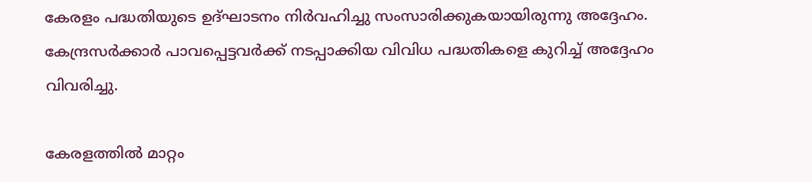കേരളം പദ്ധതിയുടെ ഉദ്ഘാടനം നിർവഹിച്ചു സംസാരിക്കുകയായിരുന്നു അദ്ദേഹം. കേന്ദ്രസർക്കാർ പാവപ്പെട്ടവർക്ക് നടപ്പാക്കിയ വിവിധ പദ്ധതികളെ കുറിച്ച് അദ്ദേഹം വിവരിച്ചു.

കേരളത്തിൽ മാറ്റം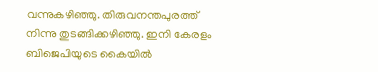വന്നുകഴിഞ്ഞു. തിരുവനന്തപുരത്ത് നിന്നു തുടങ്ങിക്കഴിഞ്ഞു. ഇനി കേരളം ബിജെപിയുടെ കൈയിൽ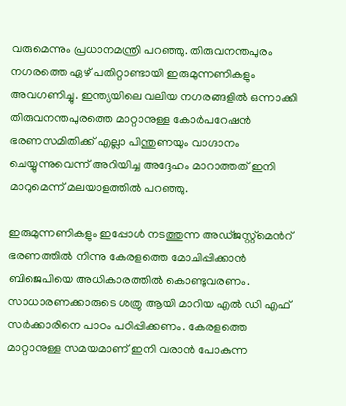വരുമെന്നും പ്രധാനമന്ത്രി പറഞ്ഞു. തിരുവനന്തപുരം നഗരത്തെ ഏഴ് പതിറ്റാണ്ടായി ഇരുമുന്നണികളും അവഗണിച്ചു. ഇന്ത്യയിലെ വലിയ നഗരങ്ങളിൽ ഒന്നാക്കി തിരുവനന്തപുരത്തെ മാറ്റാനുള്ള കോർപറേഷൻ ഭരണസമിതിക്ക് എല്ലാ പിന്തുണയും വാഗ്ദാനം ചെയ്യുന്നുവെന്ന് അറിയിച്ച അദ്ദേഹം മാറാത്തത് ഇനി മാറുമെന്ന് മലയാളത്തിൽ പറഞ്ഞു.

ഇരുമുന്നണികളും ഇപ്പോൾ നടത്തുന്ന അഡ്ജസ്റ്റ്മെന്‍റ് ഭരണത്തിൽ നിന്നു കേരളത്തെ മോചിപ്പിക്കാൻ ബിജെപിയെ അധികാരത്തിൽ കൊണ്ടുവരണം. സാധാരണക്കാരുടെ ശത്രു ആയി മാറിയ എൽ ഡി എഫ് സർക്കാരിനെ പാഠം പഠിപ്പിക്കണം. കേരളത്തെ മാറ്റാനുള്ള സമയമാണ് ഇനി വരാൻ പോകുന്ന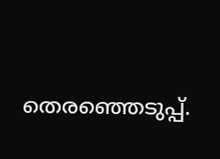തെരഞ്ഞെടുപ്പ്.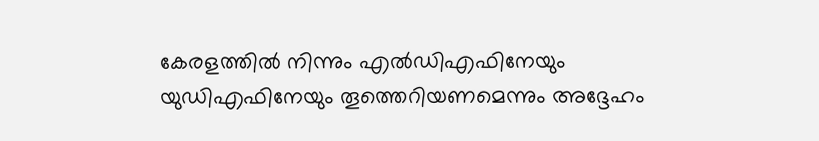കേരളത്തിൽ നിന്നും എൽഡിഎഫിനേയും യുഡിഎഫിനേയും തൂത്തെറിയണമെന്നും അദ്ദേഹം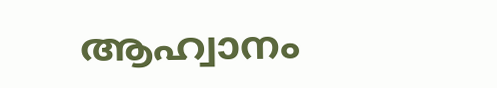ആഹ്വാനം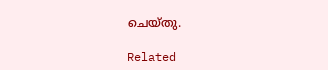ചെയ്തു.

Related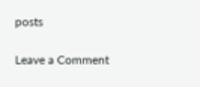posts

Leave a Comment